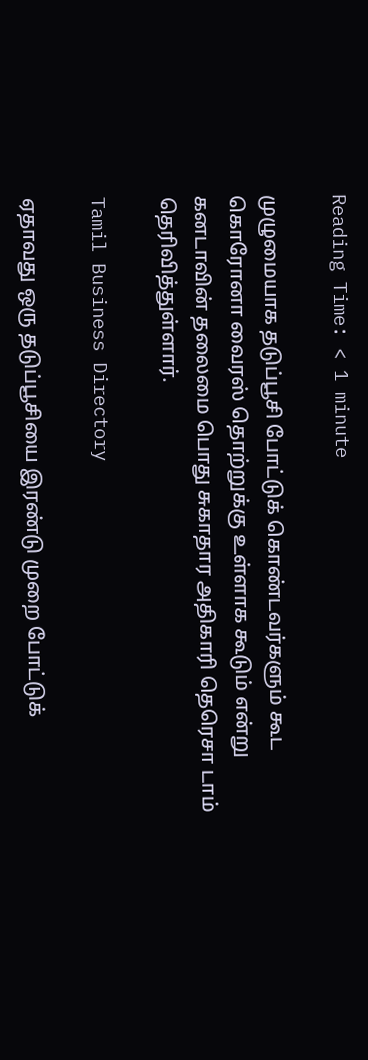Reading Time: < 1 minute

முழுமையாக தடுப்பூசி போட்டுக் கொண்டவர்களும் கூட கொரோனா வைரஸ் தொற்றுக்கு உள்ளாக கூடும் என்று கனடாவின் தலைமை பொது சுகாதார அதிகாரி தெரெசா டாம் தெரிவித்துள்ளார்.

Tamil Business Directory

ஏதாவது ஒரு தடுப்பூசியை இரண்டு முறை போட்டுக்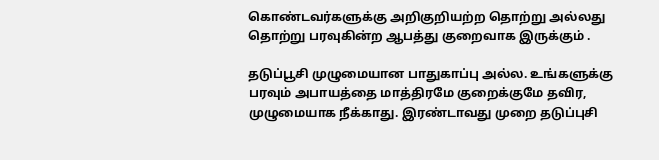கொண்டவர்களுக்கு அறிகுறியற்ற தொற்று அல்லது தொற்று பரவுகின்ற ஆபத்து குறைவாக இருக்கும் .

தடுப்பூசி முழுமையான பாதுகாப்பு அல்ல. உங்களுக்கு பரவும் அபாயத்தை மாத்திரமே குறைக்குமே தவிர, முழுமையாக நீக்காது. இரண்டாவது முறை தடுப்புசி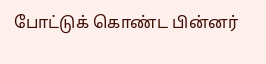போட்டுக் கொண்ட பின்னர்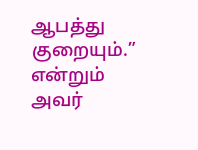ஆபத்து குறையும்.” என்றும் அவர்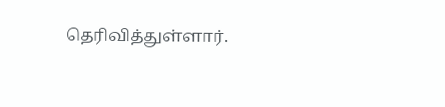தெரிவித்துள்ளார்.